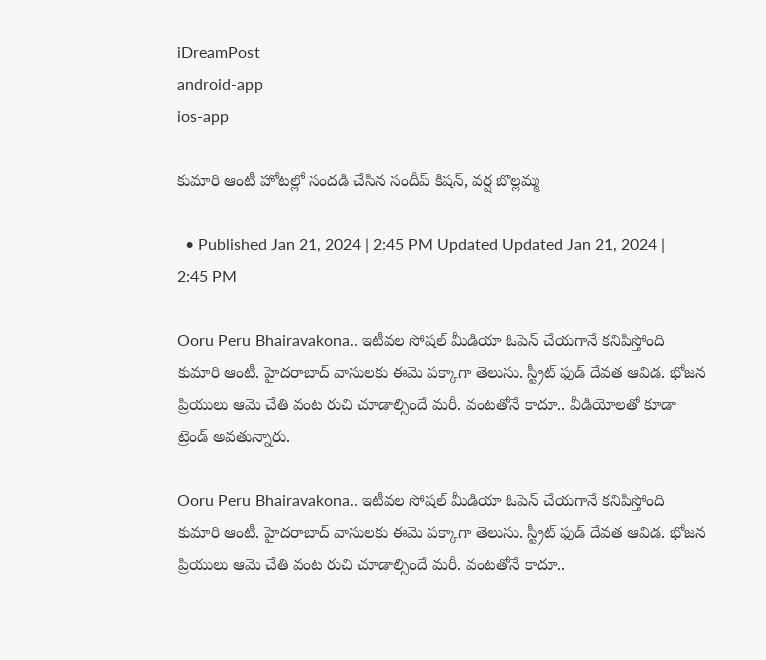iDreamPost
android-app
ios-app

కుమారి ఆంటీ హోటల్లో సందడి చేసిన సందీప్ కిషన్, వర్ష బొల్లమ్మ

  • Published Jan 21, 2024 | 2:45 PM Updated Updated Jan 21, 2024 | 2:45 PM

Ooru Peru Bhairavakona.. ఇటీవల సోషల్ మీడియా ఓపెన్ చేయగానే కనిపిస్తోంది కుమారి ఆంటీ. హైదరాబాద్ వాసులకు ఈమె పక్కాగా తెలుసు. స్ట్రీట్ ఫుడ్ దేవత ఆవిడ. భోజన ప్రియులు ఆమె చేతి వంట రుచి చూడాల్సిందే మరీ. వంటతోనే కాదూ.. వీడియోలతో కూడా ట్రెండ్ అవతున్నారు.

Ooru Peru Bhairavakona.. ఇటీవల సోషల్ మీడియా ఓపెన్ చేయగానే కనిపిస్తోంది కుమారి ఆంటీ. హైదరాబాద్ వాసులకు ఈమె పక్కాగా తెలుసు. స్ట్రీట్ ఫుడ్ దేవత ఆవిడ. భోజన ప్రియులు ఆమె చేతి వంట రుచి చూడాల్సిందే మరీ. వంటతోనే కాదూ..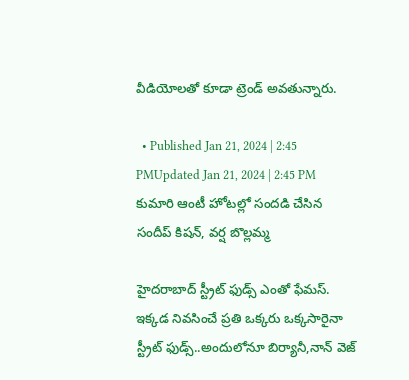వీడియోలతో కూడా ట్రెండ్ అవతున్నారు.

  • Published Jan 21, 2024 | 2:45 PMUpdated Jan 21, 2024 | 2:45 PM
కుమారి ఆంటీ హోటల్లో సందడి చేసిన సందీప్ కిషన్, వర్ష బొల్లమ్మ

హైదరాబాద్ స్ట్రీట్ ఫుడ్స్ ఎంతో ఫేమస్. ఇక్కడ నివసించే ప్రతి ఒక్కరు ఒక్కసారైనా స్ట్రీట్ ఫుడ్స్..అందులోనూ బిర్యానీ,నాన్ వెజ్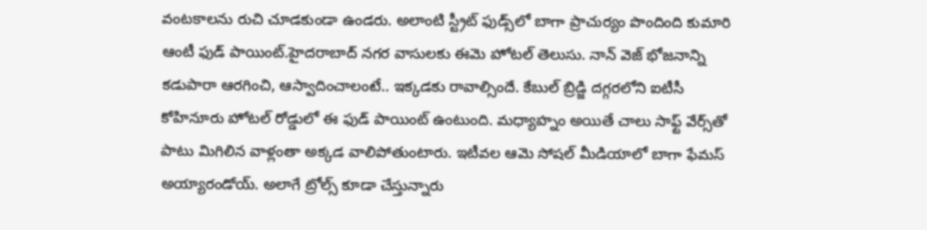వంటకాలను రుచి చూడకుండా ఉండరు. అలాంటి స్ట్రీట్ ఫుడ్స్‌లో బాగా ప్రాచుర్యం పొందింది కుమారి ఆంటీ ఫుడ్ పాయింట్.హైదరాబాద్ నగర వాసులకు ఈమె హోటల్ తెలుసు. నాన్ వెజ్ భోజనాన్ని కడుపారా ఆరగించి, ఆస్వాదించాలంటే.. ఇక్కడకు రావాల్సిందే. కేబుల్ బ్రిడ్జి దగ్గరలోని ఐటీసీ కోహినూరు హోటల్ రోడ్డులో ఈ ఫుడ్ పాయింట్ ఉంటుంది. మధ్యాహ్నం అయితే చాలు సాఫ్ట్ వేర్స్‌తో పాటు మిగిలిన వాళ్లంతా అక్కడ వాలిపోతుంటారు. ఇటీవల ఆమె సోషల్ మీడియాలో బాగా ఫేమస్ అయ్యారండోయ్. అలాగే ట్రోల్స్ కూడా చేస్తున్నారు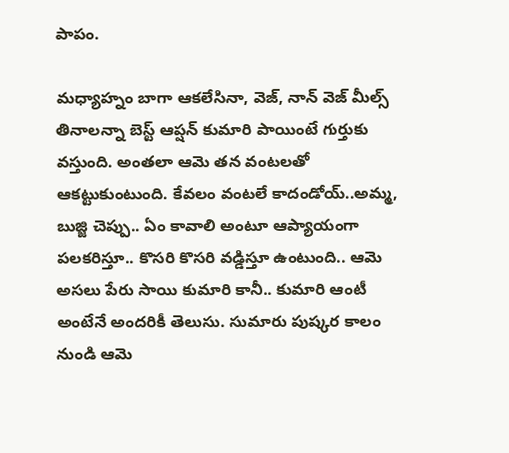పాపం.

మధ్యాహ్నం బాగా ఆకలేసినా, వెజ్, నాన్ వెజ్ మీల్స్ తినాలన్నా బెస్ట్ ఆప్షన్ కుమారి పాయింటే గుర్తుకు వస్తుంది. అంతలా ఆమె తన వంటలతో ఆకట్టుకుంటుంది. కేవలం వంటలే కాదండోయ్..అమ్మ, బుజ్జి చెప్పు.. ఏం కావాలి అంటూ ఆప్యాయంగా పలకరిస్తూ.. కొసరి కొసరి వడ్డిస్తూ ఉంటుంది.. ఆమె అసలు పేరు సాయి కుమారి కానీ.. కుమారి ఆంటీ అంటేనే అందరికీ తెలుసు. సుమారు పుష్కర కాలం నుండి ఆమె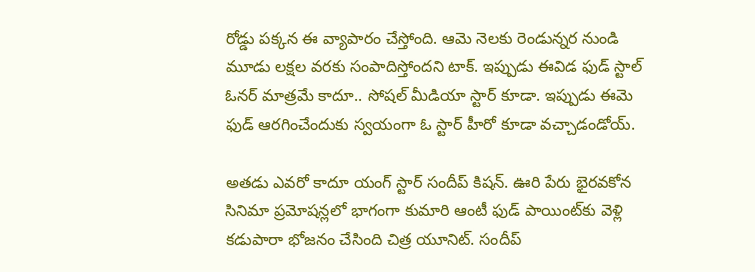రోడ్డు పక్కన ఈ వ్యాపారం చేస్తోంది. ఆమె నెలకు రెండున్నర నుండి మూడు లక్షల వరకు సంపాదిస్తోందని టాక్. ఇప్పుడు ఈవిడ ఫుడ్ స్టాల్ ఓనర్ మాత్రమే కాదూ.. సోషల్ మీడియా స్టార్ కూడా. ఇప్పుడు ఈమె ఫుడ్ ఆరగించేందుకు స్వయంగా ఓ స్టార్ హీరో కూడా వచ్చాడండోయ్.

అతడు ఎవరో కాదూ యంగ్ స్టార్ సందీప్ కిషన్. ఊరి పేరు భైరవకోన  సినిమా ప్రమోషన్లలో భాగంగా కుమారి ఆంటీ ఫుడ్ పాయింట్‌కు వెళ్లి కడుపారా భోజనం చేసింది చిత్ర యూనిట్. సందీప్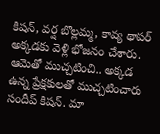కిషన్, వర్ష బొల్లమ్మ, కావ్య థాపర్ అక్కడకు వెళ్లి భోజనం చేశారు. ఆమెతో ముచ్చటించి.. అక్కడ ఉన్న ప్రేక్షకులతో ముచ్చటించారు సందీప్ కిషన్. మా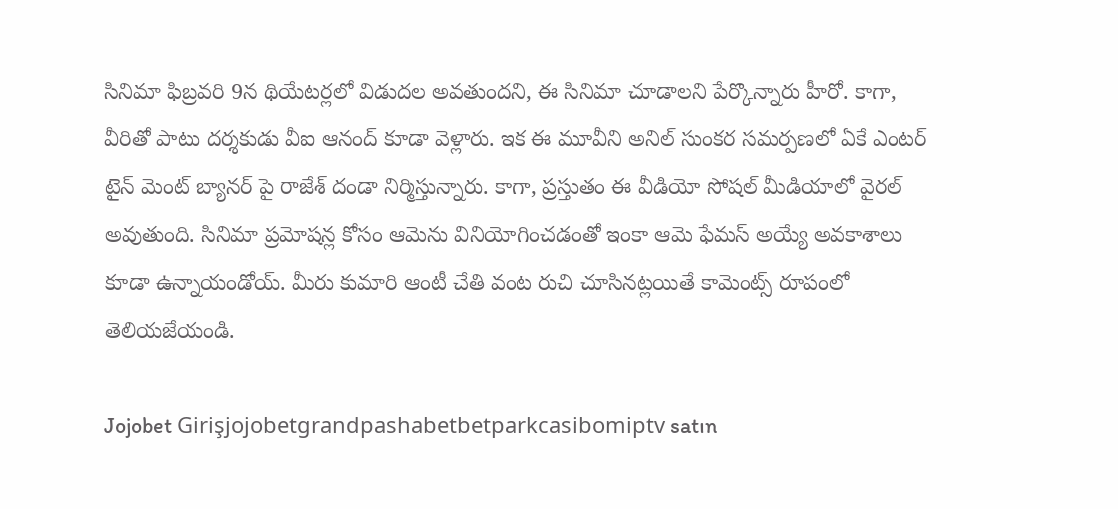సినిమా ఫిబ్రవరి 9న థియేటర్లలో విడుదల అవతుందని, ఈ సినిమా చూడాలని పేర్కొన్నారు హీరో. కాగా, వీరితో పాటు దర్శకుడు వీఐ ఆనంద్ కూడా వెళ్లారు. ఇక ఈ మూవీని అనిల్ సుంకర సమర్పణలో ఏకే ఎంటర్ టైన్ మెంట్ బ్యానర్ పై రాజేశ్ దండా నిర్మిస్తున్నారు. కాగా, ప్రస్తుతం ఈ వీడియో సోషల్ మీడియాలో వైరల్ అవుతుంది. సినిమా ప్రమోషన్ల కోసం ఆమెను వినియోగించడంతో ఇంకా ఆమె ఫేమస్ అయ్యే అవకాశాలు కూడా ఉన్నాయండోయ్. మీరు కుమారి ఆంటీ చేతి వంట రుచి చూసినట్లయితే కామెంట్స్ రూపంలో తెలియజేయండి.

Jojobet Girişjojobetgrandpashabetbetparkcasibomiptv satın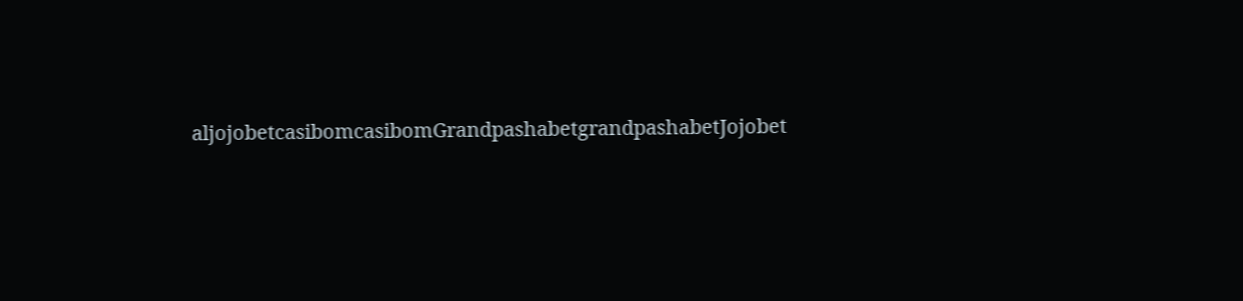aljojobetcasibomcasibomGrandpashabetgrandpashabetJojobet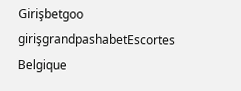Girişbetgoo girişgrandpashabetEscortes Belgique